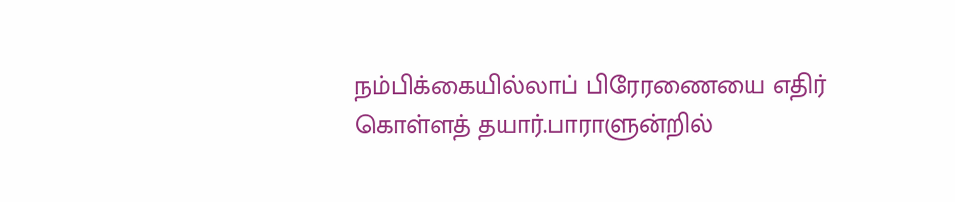நம்பிக்கையில்லாப் பிரேரணையை எதிர் கொள்ளத் தயார்.பாராளுன்றில்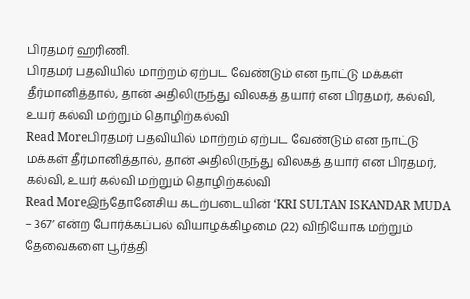பிரதமர் ஹரிணி.
பிரதமர் பதவியில் மாற்றம் ஏற்பட வேண்டும் என நாட்டு மக்கள் தீர்மானித்தால், தான் அதிலிருந்து விலகத் தயார் என பிரதமர், கல்வி, உயர் கல்வி மற்றும் தொழிற்கல்வி
Read Moreபிரதமர் பதவியில் மாற்றம் ஏற்பட வேண்டும் என நாட்டு மக்கள் தீர்மானித்தால், தான் அதிலிருந்து விலகத் தயார் என பிரதமர், கல்வி, உயர் கல்வி மற்றும் தொழிற்கல்வி
Read Moreஇந்தோனேசிய கடற்படையின் ‘KRI SULTAN ISKANDAR MUDA – 367’ என்ற போர்க்கப்பல் வியாழக்கிழமை (22) விநியோக மற்றும் தேவைகளை பூர்த்தி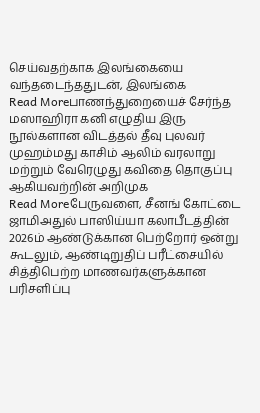செய்வதற்காக இலங்கையை வந்தடைந்ததுடன், இலங்கை
Read Moreபாணந்துறையைச் சேர்ந்த மஸாஹிரா கனி எழுதிய இரு நூல்களான விடத்தல் தீவு புலவர் முஹம்மது காசிம் ஆலிம் வரலாறு மற்றும் வேரெழுது கவிதை தொகுப்பு ஆகியவற்றின் அறிமுக
Read Moreபேருவளை, சீனங் கோட்டை ஜாமிஅதுல் பாஸிய்யா கலாபீடத்தின் 2026ம் ஆண்டுக்கான பெற்றோர் ஒன்று கூடலும், ஆண்டிறுதிப் பரீட்சையில் சித்திபெற்ற மாணவர்களுக்கான பரிசளிப்பு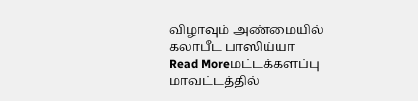விழாவும் அண்மையில் கலாபீட பாஸிய்யா
Read Moreமட்டக்களப்பு மாவட்டத்தில்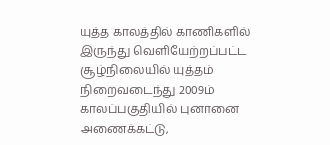யுத்த காலத்தில் காணிகளில் இருந்து வெளியேற்றப்பட்ட சூழ்நிலையில் யுத்தம் நிறைவடைந்து 2009ம் காலப்பகுதியில் புனானை அணைக்கட்டு,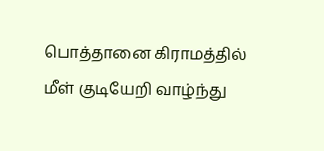பொத்தானை கிராமத்தில் மீள் குடியேறி வாழ்ந்து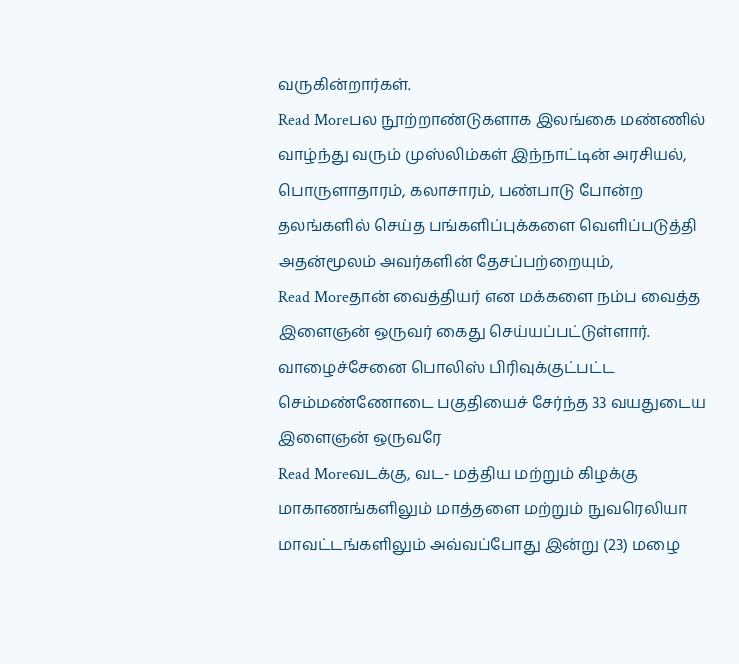வருகின்றார்கள்.
Read Moreபல நூற்றாண்டுகளாக இலங்கை மண்ணில் வாழ்ந்து வரும் முஸ்லிம்கள் இந்நாட்டின் அரசியல், பொருளாதாரம், கலாசாரம், பண்பாடு போன்ற தலங்களில் செய்த பங்களிப்புக்களை வெளிப்படுத்தி அதன்மூலம் அவர்களின் தேசப்பற்றையும்,
Read Moreதான் வைத்தியர் என மக்களை நம்ப வைத்த இளைஞன் ஒருவர் கைது செய்யப்பட்டுள்ளார். வாழைச்சேனை பொலிஸ் பிரிவுக்குட்பட்ட செம்மண்ணோடை பகுதியைச் சேர்ந்த 33 வயதுடைய இளைஞன் ஒருவரே
Read Moreவடக்கு, வட- மத்திய மற்றும் கிழக்கு மாகாணங்களிலும் மாத்தளை மற்றும் நுவரெலியா மாவட்டங்களிலும் அவ்வப்போது இன்று (23) மழை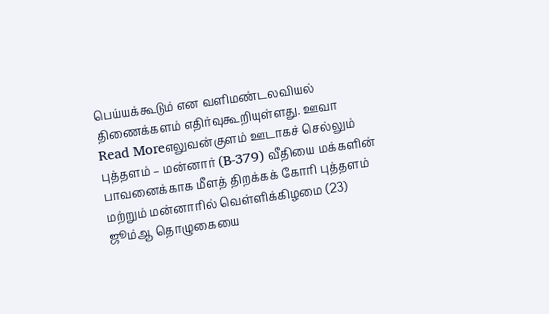பெய்யக்கூடும் என வளிமண்டலவியல் திணைக்களம் எதிர்வுகூறியுள்ளது. ஊவா
Read Moreஎலுவன்குளம் ஊடாகச் செல்லும் புத்தளம் – மன்னார் (B-379) வீதியை மக்களின் பாவனைக்காக மீளத் திறக்கக் கோரி புத்தளம் மற்றும் மன்னாரில் வெள்ளிக்கிழமை (23) ஜூம்ஆ தொழுகையை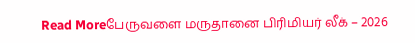Read Moreபேருவளை மருதானை பிரிமியர் லீக் – 2026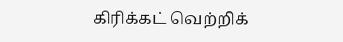கிரிக்கட் வெற்றிக்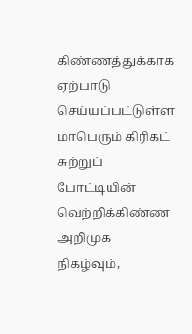கிண்ணத்துக்காக ஏற்பாடு செய்யப்பட்டுள்ள மாபெரும் கிரிகட் சுற்றுப் போட்டியின் வெற்றிக்கிண்ண அறிமுக நிகழ்வும்,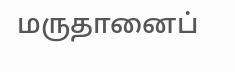மருதானைப்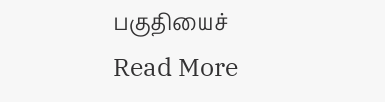பகுதியைச்
Read More